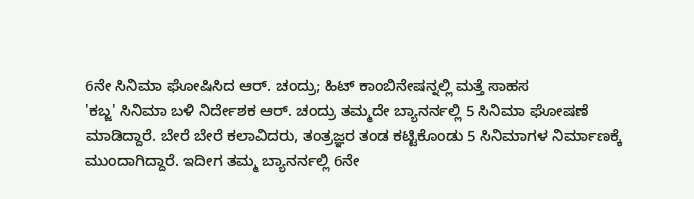6ನೇ ಸಿನಿಮಾ ಘೋಷಿಸಿದ ಆರ್. ಚಂದ್ರು; ಹಿಟ್ ಕಾಂಬಿನೇಷನ್ನಲ್ಲಿ ಮತ್ತೆ ಸಾಹಸ
'ಕಬ್ಜ' ಸಿನಿಮಾ ಬಳಿ ನಿರ್ದೇಶಕ ಆರ್. ಚಂದ್ರು ತಮ್ಮದೇ ಬ್ಯಾನರ್ನಲ್ಲಿ 5 ಸಿನಿಮಾ ಘೋಷಣೆ ಮಾಡಿದ್ದಾರೆ. ಬೇರೆ ಬೇರೆ ಕಲಾವಿದರು, ತಂತ್ರಜ್ಞರ ತಂಡ ಕಟ್ಟಿಕೊಂಡು 5 ಸಿನಿಮಾಗಳ ನಿರ್ಮಾಣಕ್ಕೆ ಮುಂದಾಗಿದ್ದಾರೆ. ಇದೀಗ ತಮ್ಮ ಬ್ಯಾನರ್ನಲ್ಲಿ 6ನೇ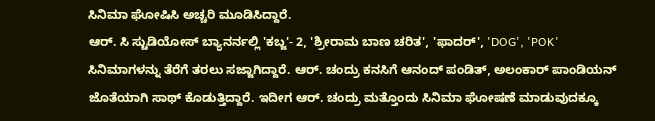ಸಿನಿಮಾ ಘೋಷಿಸಿ ಅಚ್ಚರಿ ಮೂಡಿಸಿದ್ದಾರೆ.
ಆರ್. ಸಿ ಸ್ಟುಡಿಯೋಸ್ ಬ್ಯಾನರ್ನಲ್ಲಿ 'ಕಬ್ಜ'- 2, 'ಶ್ರೀರಾಮ ಬಾಣ ಚರಿತ', 'ಫಾದರ್', 'DOG', 'POK' ಸಿನಿಮಾಗಳನ್ನು ತೆರೆಗೆ ತರಲು ಸಜ್ಜಾಗಿದ್ದಾರೆ. ಆರ್. ಚಂದ್ರು ಕನಸಿಗೆ ಆನಂದ್ ಪಂಡಿತ್, ಅಲಂಕಾರ್ ಪಾಂಡಿಯನ್ ಜೊತೆಯಾಗಿ ಸಾಥ್ ಕೊಡುತ್ತಿದ್ದಾರೆ. ಇದೀಗ ಆರ್. ಚಂದ್ರು ಮತ್ತೊಂದು ಸಿನಿಮಾ ಘೋಷಣೆ ಮಾಡುವುದಕ್ಕೂ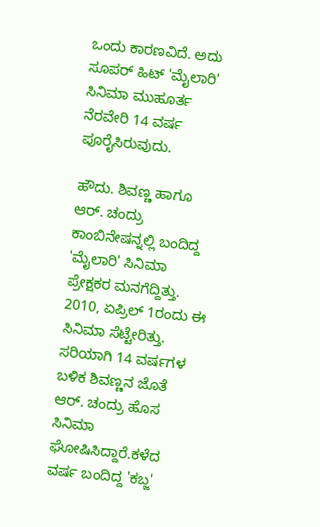ಒಂದು ಕಾರಣವಿದೆ. ಅದು ಸೂಪರ್ ಹಿಟ್ 'ಮೈಲಾರಿ' ಸಿನಿಮಾ ಮುಹೂರ್ತ ನೆರವೇರಿ 14 ವರ್ಷ ಪೂರೈಸಿರುವುದು.

ಹೌದು. ಶಿವಣ್ಣ ಹಾಗೂ ಆರ್. ಚಂದ್ರು ಕಾಂಬಿನೇಷನ್ನಲ್ಲಿ ಬಂದಿದ್ದ 'ಮೈಲಾರಿ' ಸಿನಿಮಾ ಪ್ರೇಕ್ಷಕರ ಮನಗೆದ್ದಿತ್ತು. 2010, ಏಪ್ರಿಲ್ 1ರಂದು ಈ ಸಿನಿಮಾ ಸೆಟ್ಟೇರಿತ್ತು. ಸರಿಯಾಗಿ 14 ವರ್ಷಗಳ ಬಳಿಕ ಶಿವಣ್ಣನ ಜೊತೆ ಆರ್. ಚಂದ್ರು ಹೊಸ ಸಿನಿಮಾ ಘೋಷಿಸಿದ್ದಾರೆ.ಕಳೆದ ವರ್ಷ ಬಂದಿದ್ದ 'ಕಬ್ಜ'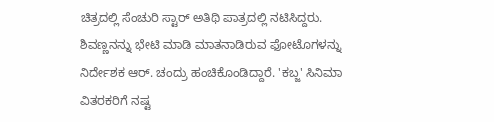ಚಿತ್ರದಲ್ಲಿ ಸೆಂಚುರಿ ಸ್ಟಾರ್ ಅತಿಥಿ ಪಾತ್ರದಲ್ಲಿ ನಟಿಸಿದ್ದರು. ಶಿವಣ್ಣನನ್ನು ಭೇಟಿ ಮಾಡಿ ಮಾತನಾಡಿರುವ ಫೋಟೊಗಳನ್ನು ನಿರ್ದೇಶಕ ಆರ್. ಚಂದ್ರು ಹಂಚಿಕೊಂಡಿದ್ದಾರೆ. 'ಕಬ್ಜ' ಸಿನಿಮಾ ವಿತರಕರಿಗೆ ನಷ್ಟ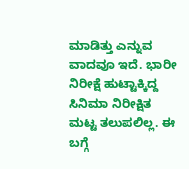ಮಾಡಿತ್ತು ಎನ್ನುವ ವಾದವೂ ಇದೆ. ಭಾರೀ ನಿರೀಕ್ಷೆ ಹುಟ್ಟಾಕ್ಕಿದ್ದ ಸಿನಿಮಾ ನಿರೀಕ್ಷಿತ ಮಟ್ಟ ತಲುಪಲಿಲ್ಲ. ಈ ಬಗ್ಗೆ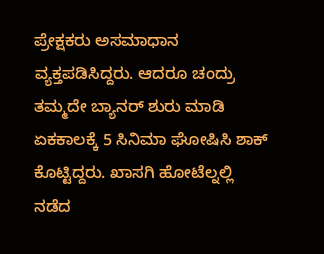ಪ್ರೇಕ್ಷಕರು ಅಸಮಾಧಾನ ವ್ಯಕ್ತಪಡಿಸಿದ್ದರು. ಆದರೂ ಚಂದ್ರು ತಮ್ಮದೇ ಬ್ಯಾನರ್ ಶುರು ಮಾಡಿ ಏಕಕಾಲಕ್ಕೆ 5 ಸಿನಿಮಾ ಘೋಷಿಸಿ ಶಾಕ್ ಕೊಟ್ಟಿದ್ದರು. ಖಾಸಗಿ ಹೋಟೆಲ್ನಲ್ಲಿ ನಡೆದ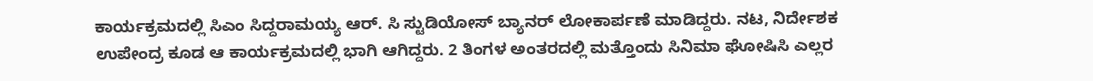ಕಾರ್ಯಕ್ರಮದಲ್ಲಿ ಸಿಎಂ ಸಿದ್ದರಾಮಯ್ಯ ಆರ್. ಸಿ ಸ್ಟುಡಿಯೋಸ್ ಬ್ಯಾನರ್ ಲೋಕಾರ್ಪಣೆ ಮಾಡಿದ್ದರು. ನಟ, ನಿರ್ದೇಶಕ ಉಪೇಂದ್ರ ಕೂಡ ಆ ಕಾರ್ಯಕ್ರಮದಲ್ಲಿ ಭಾಗಿ ಆಗಿದ್ದರು. 2 ತಿಂಗಳ ಅಂತರದಲ್ಲಿ ಮತ್ತೊಂದು ಸಿನಿಮಾ ಘೋಷಿಸಿ ಎಲ್ಲರ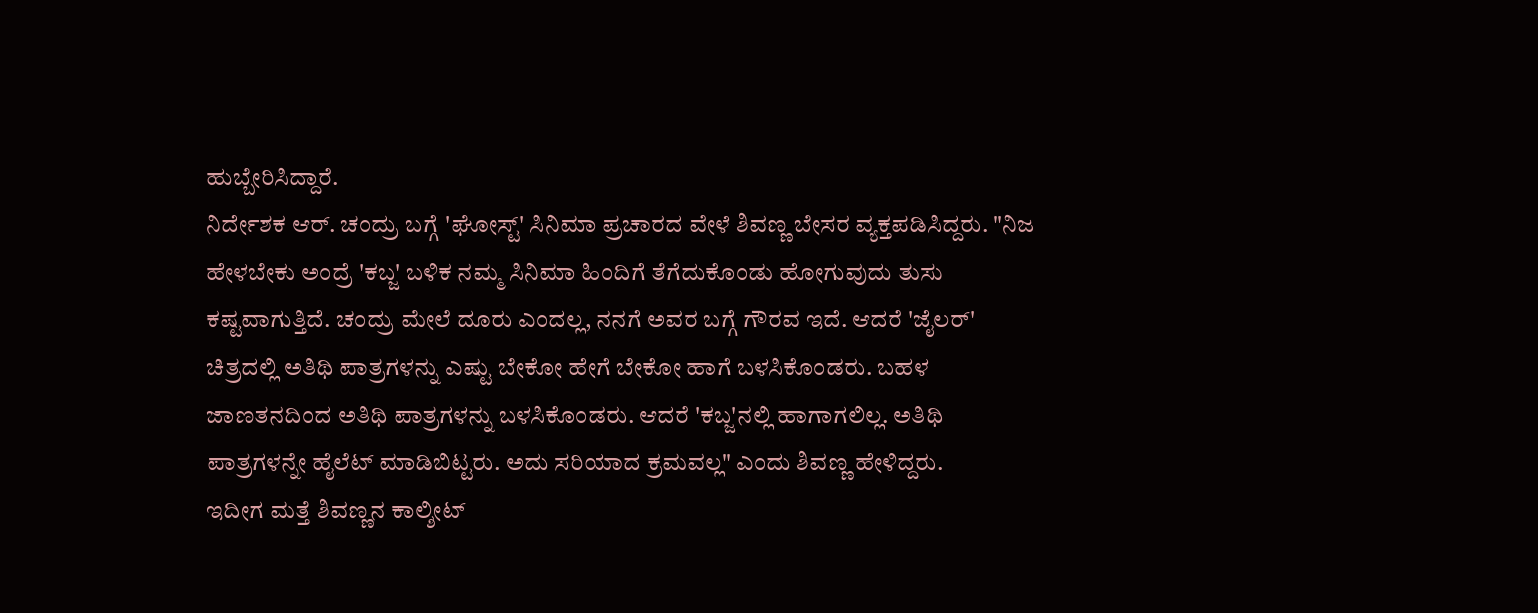ಹುಬ್ಬೇರಿಸಿದ್ದಾರೆ.
ನಿರ್ದೇಶಕ ಆರ್. ಚಂದ್ರು ಬಗ್ಗೆ 'ಘೋಸ್ಟ್' ಸಿನಿಮಾ ಪ್ರಚಾರದ ವೇಳೆ ಶಿವಣ್ಣ ಬೇಸರ ವ್ಯಕ್ತಪಡಿಸಿದ್ದರು. "ನಿಜ ಹೇಳಬೇಕು ಅಂದ್ರೆ 'ಕಬ್ಜ' ಬಳಿಕ ನಮ್ಮ ಸಿನಿಮಾ ಹಿಂದಿಗೆ ತೆಗೆದುಕೊಂಡು ಹೋಗುವುದು ತುಸು ಕಷ್ಟವಾಗುತ್ತಿದೆ. ಚಂದ್ರು ಮೇಲೆ ದೂರು ಎಂದಲ್ಲ, ನನಗೆ ಅವರ ಬಗ್ಗೆ ಗೌರವ ಇದೆ. ಆದರೆ 'ಜೈಲರ್' ಚಿತ್ರದಲ್ಲಿ ಅತಿಥಿ ಪಾತ್ರಗಳನ್ನು ಎಷ್ಟು ಬೇಕೋ ಹೇಗೆ ಬೇಕೋ ಹಾಗೆ ಬಳಸಿಕೊಂಡರು. ಬಹಳ ಜಾಣತನದಿಂದ ಅತಿಥಿ ಪಾತ್ರಗಳನ್ನು ಬಳಸಿಕೊಂಡರು. ಆದರೆ 'ಕಬ್ಜ'ನಲ್ಲಿ ಹಾಗಾಗಲಿಲ್ಲ. ಅತಿಥಿ ಪಾತ್ರಗಳನ್ನೇ ಹೈಲೆಟ್ ಮಾಡಿಬಿಟ್ಟರು. ಅದು ಸರಿಯಾದ ಕ್ರಮವಲ್ಲ" ಎಂದು ಶಿವಣ್ಣ ಹೇಳಿದ್ದರು.
ಇದೀಗ ಮತ್ತೆ ಶಿವಣ್ಣನ ಕಾಲ್ಶೀಟ್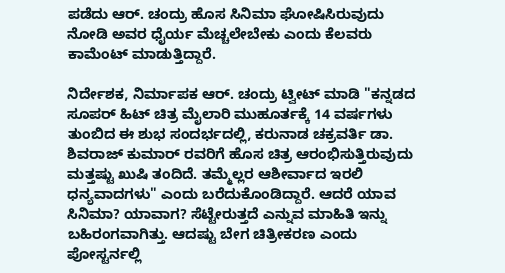ಪಡೆದು ಆರ್. ಚಂದ್ರು ಹೊಸ ಸಿನಿಮಾ ಘೋಷಿಸಿರುವುದು ನೋಡಿ ಅವರ ಧೈರ್ಯ ಮೆಚ್ಚಲೇಬೇಕು ಎಂದು ಕೆಲವರು ಕಾಮೆಂಟ್ ಮಾಡುತ್ತಿದ್ದಾರೆ.

ನಿರ್ದೇಶಕ, ನಿರ್ಮಾಪಕ ಆರ್. ಚಂದ್ರು ಟ್ವೀಟ್ ಮಾಡಿ "ಕನ್ನಡದ ಸೂಪರ್ ಹಿಟ್ ಚಿತ್ರ ಮೈಲಾರಿ ಮುಹೂರ್ತಕ್ಕೆ 14 ವರ್ಷಗಳು ತುಂಬಿದ ಈ ಶುಭ ಸಂದರ್ಭದಲ್ಲಿ, ಕರುನಾಡ ಚಕ್ರವರ್ತಿ ಡಾ. ಶಿವರಾಜ್ ಕುಮಾರ್ ರವರಿಗೆ ಹೊಸ ಚಿತ್ರ ಆರಂಭಿಸುತ್ತಿರುವುದು ಮತ್ತಷ್ಟು ಖುಷಿ ತಂದಿದೆ. ತಮ್ಮೆಲ್ಲರ ಆಶೀರ್ವಾದ ಇರಲಿ
ಧನ್ಯವಾದಗಳು" ಎಂದು ಬರೆದುಕೊಂಡಿದ್ದಾರೆ. ಆದರೆ ಯಾವ ಸಿನಿಮಾ? ಯಾವಾಗ? ಸೆಟ್ಟೇರುತ್ತದೆ ಎನ್ನುವ ಮಾಹಿತಿ ಇನ್ನು ಬಹಿರಂಗವಾಗಿತ್ತು. ಆದಷ್ಟು ಬೇಗ ಚಿತ್ರೀಕರಣ ಎಂದು ಪೋಸ್ಟರ್ನಲ್ಲಿ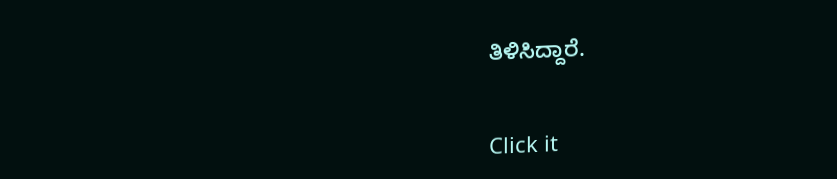ತಿಳಿಸಿದ್ದಾರೆ.


Click it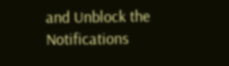and Unblock the Notifications